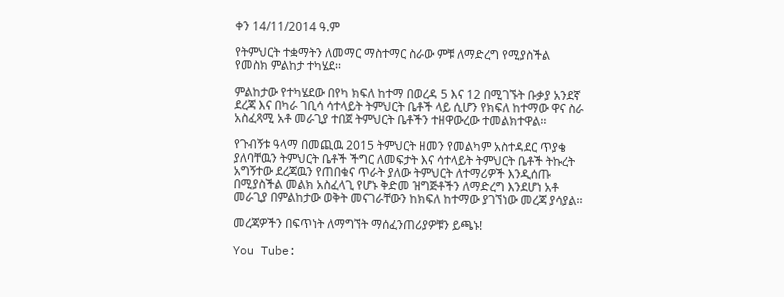ቀን 14/11/2014 ዓ.ም

የትምህርት ተቋማትን ለመማር ማስተማር ስራው ምቹ ለማድረግ የሚያስችል የመስክ ምልከታ ተካሄደ፡፡

ምልከታው የተካሄደው በየካ ክፍለ ከተማ በወረዳ 5 እና 12 በሚገኙት ቡቃያ አንደኛ ደረጃ እና በካራ ገቢሳ ሳተላይት ትምህርት ቤቶች ላይ ሲሆን የክፍለ ከተማው ዋና ስራ አስፈጻሚ አቶ መራጊያ ተበጀ ትምህርት ቤቶችን ተዘዋውረው ተመልክተዋል፡፡

የጉብኝቱ ዓላማ በመጪዉ 2015 ትምህርት ዘመን የመልካም አስተዳደር ጥያቄ ያለባቸዉን ትምህርት ቤቶች ችግር ለመፍታት እና ሳተላይት ትምህርት ቤቶች ትኩረት አግኝተው ደረጃዉን የጠበቁና ጥራት ያለው ትምህርት ለተማሪዎች እንዲሰጡ በሚያስችል መልክ አስፈላጊ የሆኑ ቅድመ ዝግጅቶችን ለማድረግ እንደሆነ አቶ መራጊያ በምልከታው ወቅት መናገራቸውን ከክፍለ ከተማው ያገኘነው መረጃ ያሳያል፡፡

መረጃዎችን በፍጥነት ለማግኘት ማሰፈንጠሪያዎቹን ይጫኑ!

You Tube: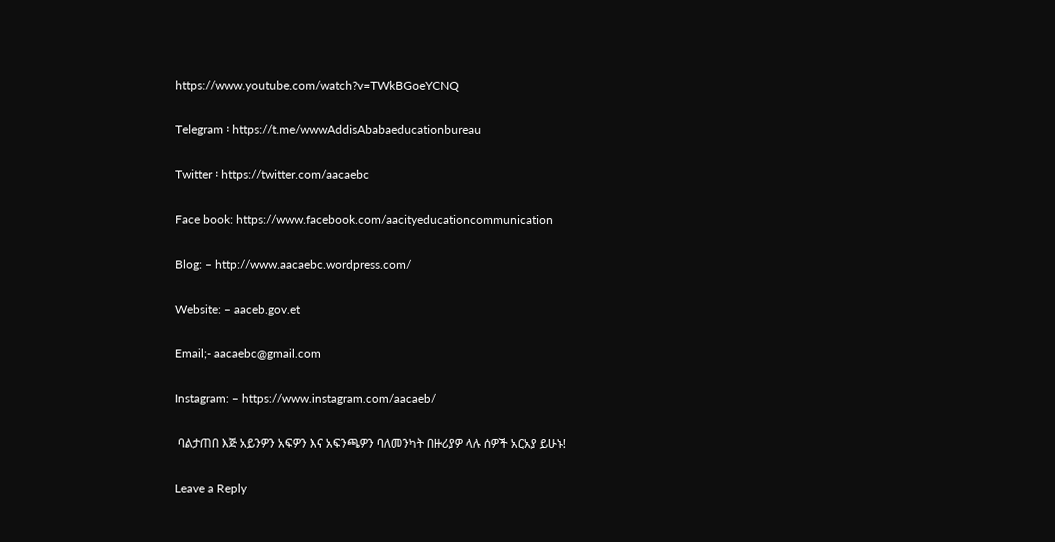https://www.youtube.com/watch?v=TWkBGoeYCNQ

Telegram ፡ https://t.me/wwwAddisAbabaeducationbureau

Twitter ፡ https://twitter.com/aacaebc

Face book: https://www.facebook.com/aacityeducationcommunication

Blog: – http://www.aacaebc.wordpress.com/

Website: – aaceb.gov.et

Email;- aacaebc@gmail.com

Instagram: – https://www.instagram.com/aacaeb/

 ባልታጠበ እጅ አይንዎን አፍዎን እና አፍንጫዎን ባለመንካት በዙሪያዎ ላሉ ሰዎች አርአያ ይሁኑ!

Leave a Reply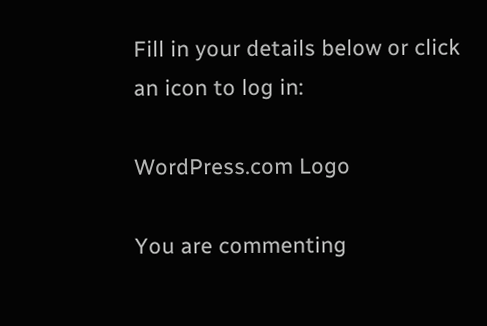Fill in your details below or click an icon to log in:

WordPress.com Logo

You are commenting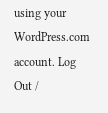using your WordPress.com account. Log Out /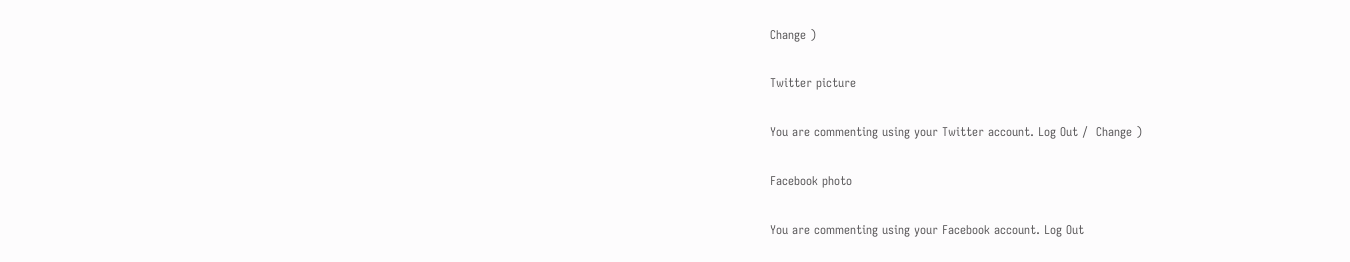Change )

Twitter picture

You are commenting using your Twitter account. Log Out /  Change )

Facebook photo

You are commenting using your Facebook account. Log Out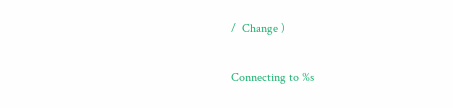/  Change )

Connecting to %s